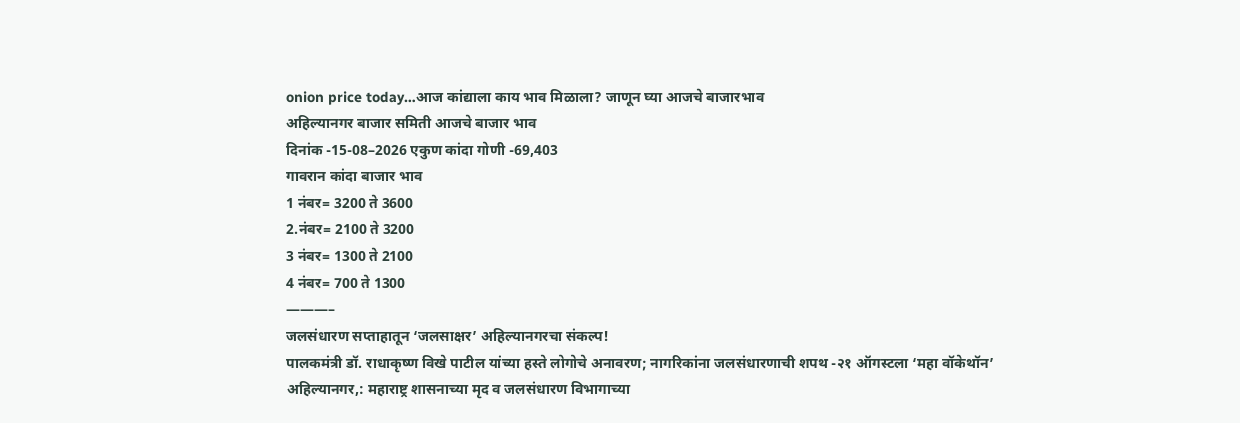onion price today…आज कांद्याला काय भाव मिळाला? जाणून घ्या आजचे बाजारभाव
अहिल्यानगर बाजार समिती आजचे बाजार भाव
दिनांक -15-08–2026 एकुण कांदा गोणी -69,403
गावरान कांदा बाजार भाव
1 नंबर= 3200 ते 3600
2.नंबर= 2100 ते 3200
3 नंबर= 1300 ते 2100
4 नंबर= 700 ते 1300
———–
जलसंधारण सप्ताहातून ‘जलसाक्षर’ अहिल्यानगरचा संकल्प!
पालकमंत्री डॉ. राधाकृष्ण विखे पाटील यांच्या हस्ते लोगोचे अनावरण; नागरिकांना जलसंधारणाची शपथ -२१ ऑगस्टला ‘महा वॉकेथॉन’
अहिल्यानगर,: महाराष्ट्र शासनाच्या मृद व जलसंधारण विभागाच्या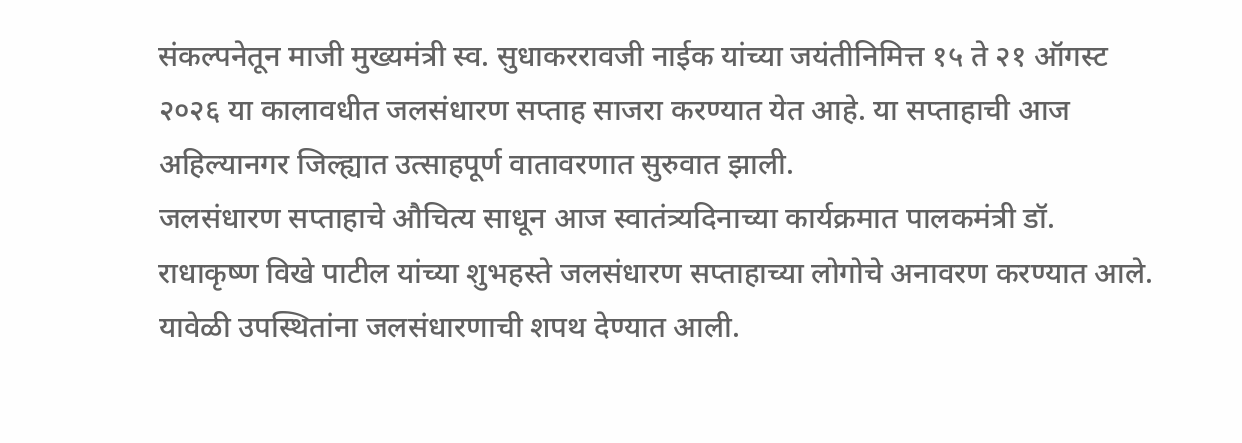संकल्पनेतून माजी मुख्यमंत्री स्व. सुधाकररावजी नाईक यांच्या जयंतीनिमित्त १५ ते २१ ऑगस्ट २०२६ या कालावधीत जलसंधारण सप्ताह साजरा करण्यात येत आहे. या सप्ताहाची आज अहिल्यानगर जिल्ह्यात उत्साहपूर्ण वातावरणात सुरुवात झाली.
जलसंधारण सप्ताहाचे औचित्य साधून आज स्वातंत्र्यदिनाच्या कार्यक्रमात पालकमंत्री डॉ. राधाकृष्ण विखे पाटील यांच्या शुभहस्ते जलसंधारण सप्ताहाच्या लोगोचे अनावरण करण्यात आले. यावेळी उपस्थितांना जलसंधारणाची शपथ देण्यात आली.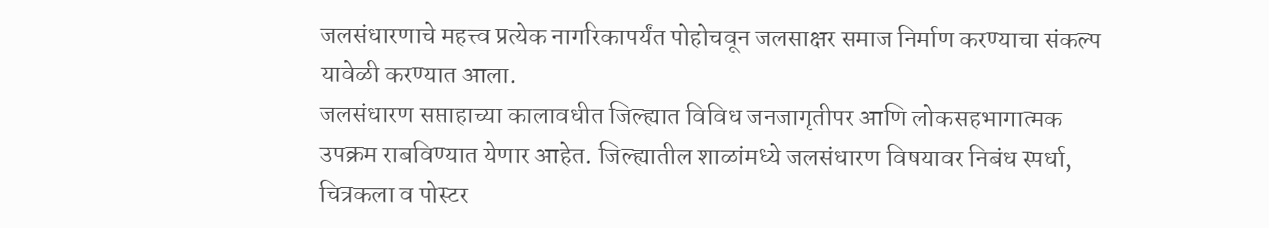जलसंधारणाचे महत्त्व प्रत्येक नागरिकापर्यंत पोहोचवून जलसाक्षर समाज निर्माण करण्याचा संकल्प यावेळी करण्यात आला.
जलसंधारण सप्ताहाच्या कालावधीत जिल्ह्यात विविध जनजागृतीपर आणि लोकसहभागात्मक उपक्रम राबविण्यात येणार आहेत. जिल्ह्यातील शाळांमध्ये जलसंधारण विषयावर निबंध स्पर्धा, चित्रकला व पोस्टर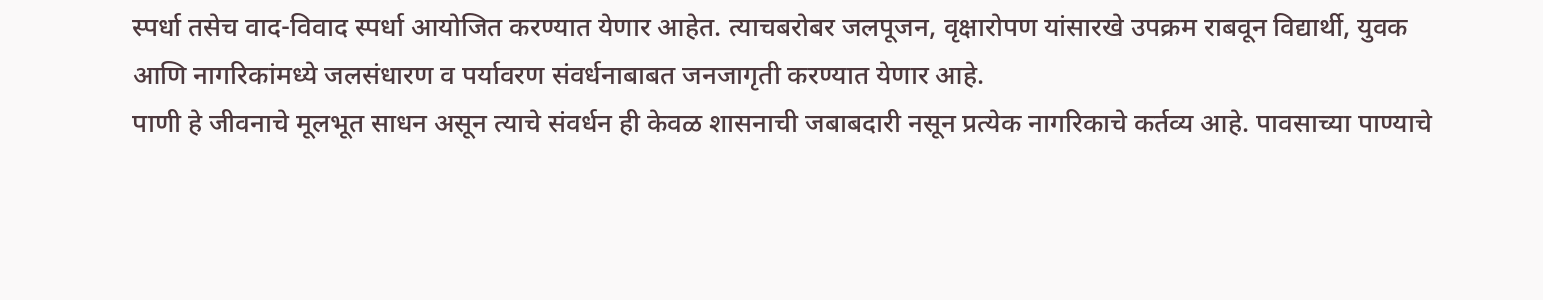स्पर्धा तसेच वाद-विवाद स्पर्धा आयोजित करण्यात येणार आहेत. त्याचबरोबर जलपूजन, वृक्षारोपण यांसारखे उपक्रम राबवून विद्यार्थी, युवक आणि नागरिकांमध्ये जलसंधारण व पर्यावरण संवर्धनाबाबत जनजागृती करण्यात येणार आहे.
पाणी हे जीवनाचे मूलभूत साधन असून त्याचे संवर्धन ही केवळ शासनाची जबाबदारी नसून प्रत्येक नागरिकाचे कर्तव्य आहे. पावसाच्या पाण्याचे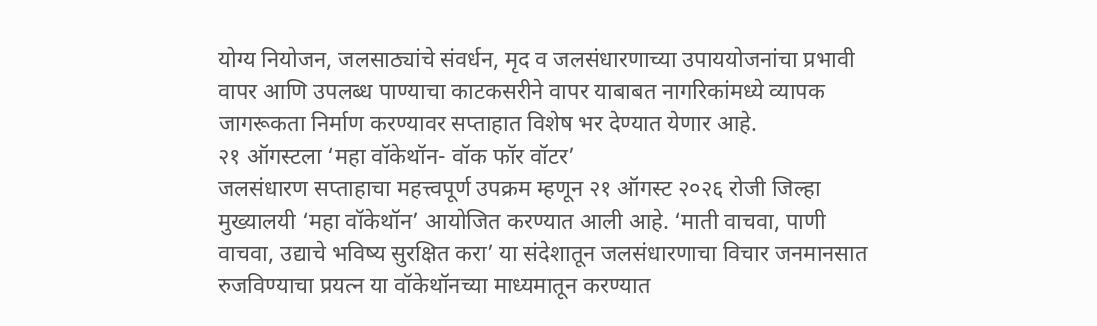योग्य नियोजन, जलसाठ्यांचे संवर्धन, मृद व जलसंधारणाच्या उपाययोजनांचा प्रभावी वापर आणि उपलब्ध पाण्याचा काटकसरीने वापर याबाबत नागरिकांमध्ये व्यापक जागरूकता निर्माण करण्यावर सप्ताहात विशेष भर देण्यात येणार आहे.
२१ ऑगस्टला ‘महा वॉकेथॉन- वॉक फॉर वॉटर’
जलसंधारण सप्ताहाचा महत्त्वपूर्ण उपक्रम म्हणून २१ ऑगस्ट २०२६ रोजी जिल्हा मुख्यालयी ‘महा वॉकेथॉन’ आयोजित करण्यात आली आहे. ‘माती वाचवा, पाणी वाचवा, उद्याचे भविष्य सुरक्षित करा’ या संदेशातून जलसंधारणाचा विचार जनमानसात रुजविण्याचा प्रयत्न या वॉकेथॉनच्या माध्यमातून करण्यात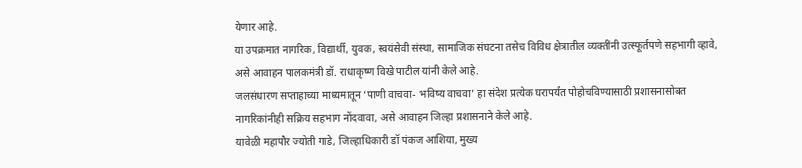येणार आहे.
या उपक्रमात नागरिक, विद्यार्थी, युवक, स्वयंसेवी संस्था, सामाजिक संघटना तसेच विविध क्षेत्रातील व्यक्तींनी उत्स्फूर्तपणे सहभागी व्हावे, असे आवाहन पालकमंत्री डॉ. राधाकृष्ण विखे पाटील यांनी केले आहे.
जलसंधारण सप्ताहाच्या माध्यमातून ‘पाणी वाचवा- भविष्य वाचवा’ हा संदेश प्रत्येक घरापर्यंत पोहोचविण्यासाठी प्रशासनासोबत नागरिकांनीही सक्रिय सहभाग नोंदवावा, असे आवाहन जिल्हा प्रशासनाने केले आहे.
यावेळी महापौर ज्योती गाडे, जिल्हाधिकारी डॉ पंकज आशिया, मुख्य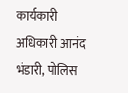कार्यकारी अधिकारी आनंद भंडारी, पोलिस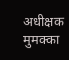अधीक्षक मुमक्का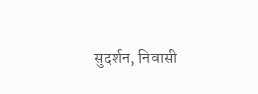सुदर्शन, निवासी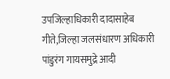उपजिल्हाधिकारी दादासाहेब गीते,जिल्हा जलसंधारण अधिकारी
पांडुरंग गायसमुद्रे आदी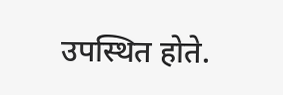उपस्थित होते.